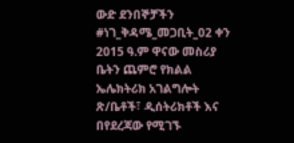ውድ ደንበኞቻችን #ነገ_ቅዳሜ_መጋቢት_02 ቀን 2015 ዓ.ም ዋናው መስሪያ ቤትን ጨምሮ የክልል ኤሌክትሪክ አገልግሎት ጽ/ቤቶች፣ ዲሰትሪክቶች እና በየደረጃው የሚገኙ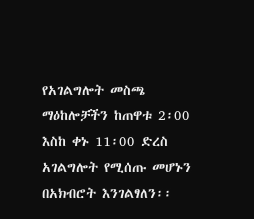የአገልግሎት መስጫ ማዕከሎቻችን ከጠዋቱ 2፡00 እስከ ቀኑ 11፡00 ድረስ አገልግሎት የሚሰጡ መሆኑን በአክብሮት እንገልፃለን፡፡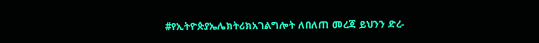#የኢትዮጵያኤሌክትሪክአገልግሎት ለበለጠ መረጃ ይህንን ድረ-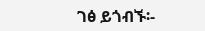ገፅ ይጎብኙ፡-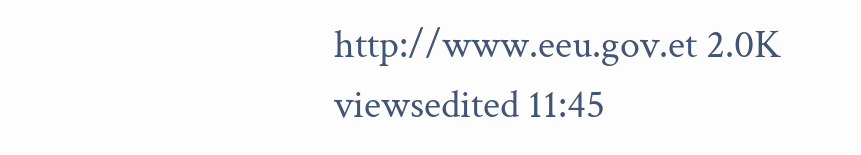http://www.eeu.gov.et 2.0K viewsedited 11:45